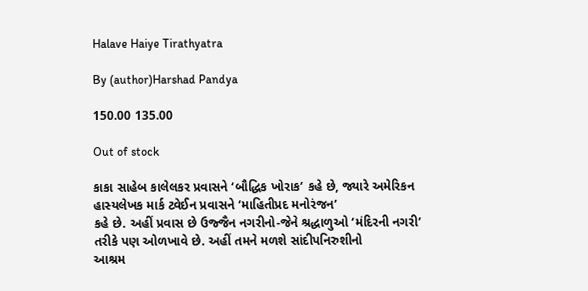Halave Haiye Tirathyatra

By (author)Harshad Pandya

150.00 135.00

Out of stock

કાકા સાહેબ કાલેલકર પ્રવાસને ‘બૌદ્ધિક ખોરાક’ કહે છે, જ્યારે અમેરિકન હાસ્યલેખક માર્ક ટ્વેઈન પ્રવાસને ‘માહિતીપ્રદ મનોરંજન’
કહે છે. અહીં પ્રવાસ છે ઉજ્જૈન નગરીનો-જેને શ્રદ્ધાળુઓ ‘મંદિરની નગરી’ તરીકે પણ ઓળખાવે છે. અહીં તમને મળશે સાંદીપનિરુશીનો
આશ્રમ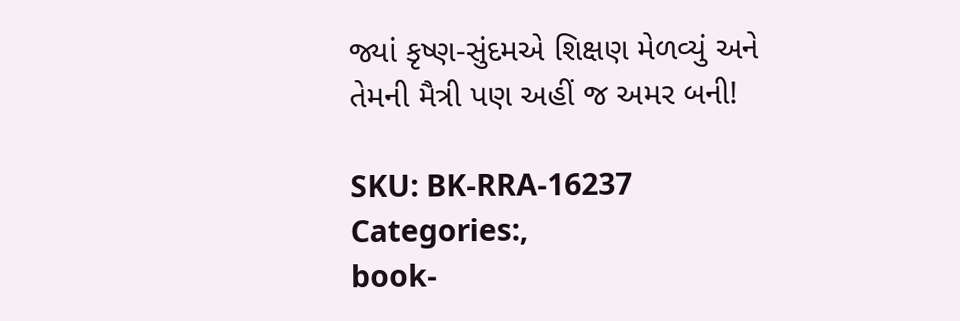જ્યાં કૃષ્ણ-સુંદમએ શિક્ષણ મેળવ્યું અને તેમની મૈત્રી પણ અહીં જ અમર બની!

SKU: BK-RRA-16237
Categories:,
book-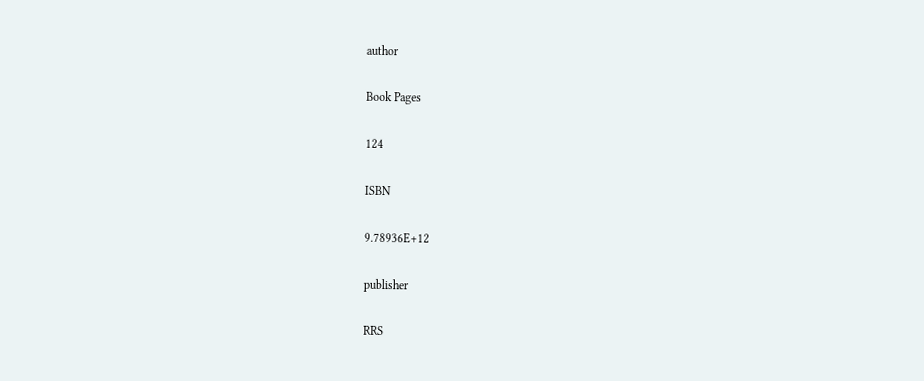author

Book Pages

124

ISBN

9.78936E+12

publisher

RRS